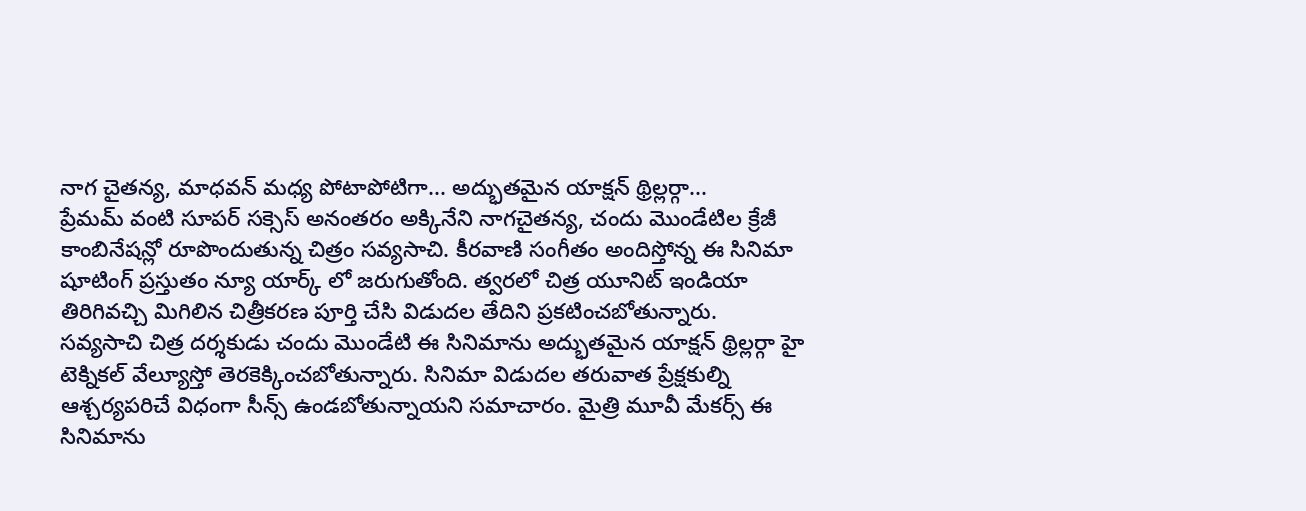నాగ చైతన్య, మాధవన్ మధ్య పోటాపోటిగా... అద్భుతమైన యాక్షన్ థ్రిల్లర్గా...
ప్రేమమ్ వంటి సూపర్ సక్సెస్ అనంతరం అక్కినేని నాగచైతన్య, చందు మొండేటిల క్రేజీ కాంబినేషన్లో రూపొందుతున్న చిత్రం సవ్యసాచి. కీరవాణి సంగీతం అందిస్తోన్న ఈ సినిమా షూటింగ్ ప్రస్తుతం న్యూ యార్క్ లో జరుగుతోంది. త్వరలో చిత్ర యూనిట్ ఇండియా తిరిగివచ్చి మిగిలిన చిత్రీకరణ పూర్తి చేసి విడుదల తేదిని ప్రకటించబోతున్నారు.
సవ్యసాచి చిత్ర దర్శకుడు చందు మొండేటి ఈ సినిమాను అద్భుతమైన యాక్షన్ థ్రిల్లర్గా హై టెక్నికల్ వేల్యూస్తో తెరకెక్కించబోతున్నారు. సినిమా విడుదల తరువాత ప్రేక్షకుల్ని ఆశ్చర్యపరిచే విధంగా సీన్స్ ఉండబోతున్నాయని సమాచారం. మైత్రి మూవీ మేకర్స్ ఈ సినిమాను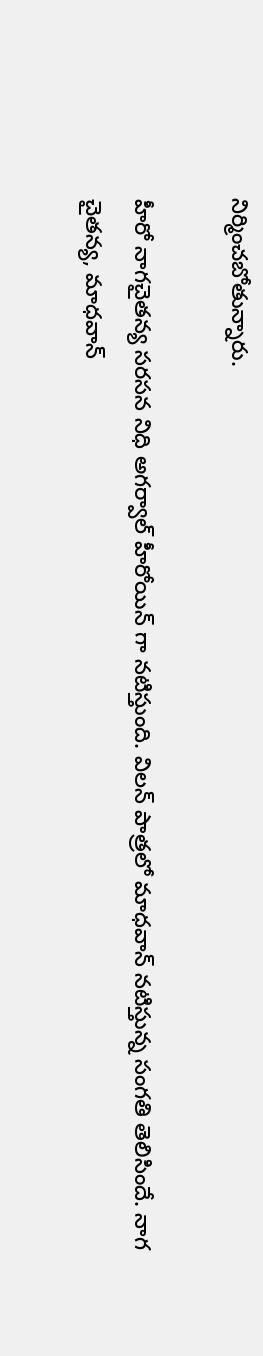నిర్మించబోతున్నారు.

హీరో నాగచైతన్య సరసన నిధి అగర్వాల్ హీరోయిన్ గా నటిస్తుంది. విలన్ పాత్రలో మాధవాన్ నటిస్తున్న సంగతి తెలిసిందే. నాగ చైతన్య, మాధవాన్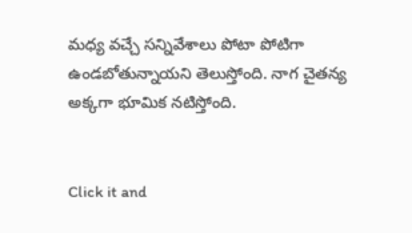మధ్య వచ్చే సన్నివేశాలు పోటా పోటిగా ఉండబోతున్నాయని తెలుస్తోంది. నాగ చైతన్య అక్కగా భూమిక నటిస్తోంది.


Click it and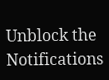Unblock the Notifications